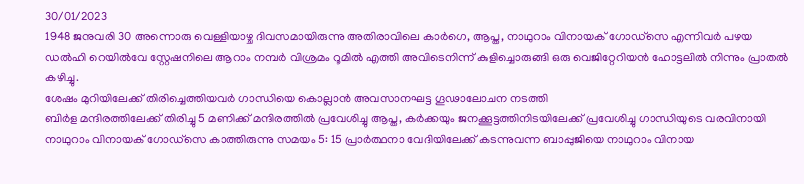30/01/2023
1948 ജനുവരി 30 അന്നൊരു വെള്ളിയാഴ്ച ദിവസമായിരുന്നു അതിരാവിലെ കാർഗെ, ആപ്ത, നാഥുറാം വിനായക് ഗോഡ്സെ എന്നിവർ പഴയ ഡൽഹി റെയിൽവേ സ്റ്റേഷനിലെ ആറാം നമ്പർ വിശ്രമം റൂമിൽ എത്തി അവിടെനിന്ന് കുളിച്ചൊരുങ്ങി ഒരു വെജിറ്റേറിയൻ ഹോട്ടലിൽ നിന്നും പ്രാതൽ കഴിച്ചു.
ശേഷം മുറിയിലേക്ക് തിരിച്ചെത്തിയവർ ഗാന്ധിയെ കൊല്ലാൻ അവസാനഘട്ട ഗൂഢാലോചന നടത്തി
ബിർള മന്ദിരത്തിലേക്ക് തിരിച്ചു 5 മണിക്ക് മന്ദിരത്തിൽ പ്രവേശിച്ചു ആപ്ത, കർക്കയും ജനക്കൂട്ടത്തിനിടയിലേക്ക് പ്രവേശിച്ചു ഗാന്ധിയുടെ വരവിനായി നാഥുറാം വിനായക് ഗോഡ്സെ കാത്തിരുന്നു സമയം 5: 15 പ്രാർത്ഥനാ വേദിയിലേക്ക് കടന്നുവന്ന ബാപ്പുജിയെ നാഥുറാം വിനായ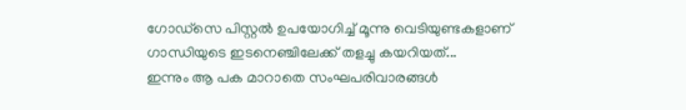ഗോഡ്സെ പിസ്റ്റൽ ഉപയോഗിച്ച് മൂന്നു വെടിയുണ്ടകളാണ് ഗാന്ധിയുടെ ഇടനെഞ്ചിലേക്ക് തളച്ചു കയറിയത്...
ഇന്നും ആ പക മാറാതെ സംഘപരിവാരങ്ങൾ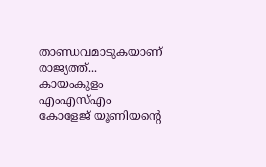താണ്ഡവമാടുകയാണ് രാജ്യത്ത്... കായംകുളം എംഎസ്എം കോളേജ് യൂണിയന്റെ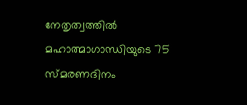നേതൃത്വത്തിൽ മഹാത്മാഗാന്ധിയുടെ 75 സ്മരണദിനം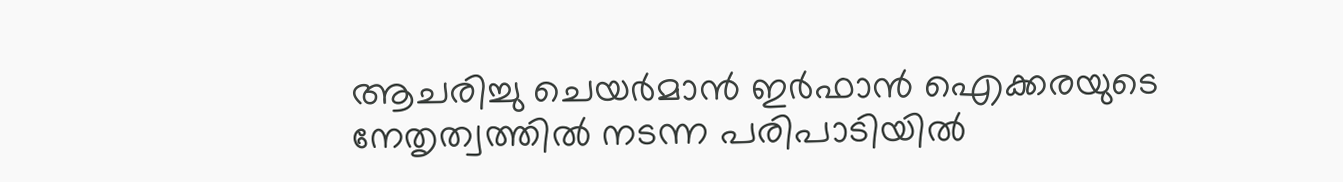ആചരിച്ചു ചെയർമാൻ ഇർഫാൻ ഐക്കരയുടെ നേതൃത്വത്തിൽ നടന്ന പരിപാടിയിൽ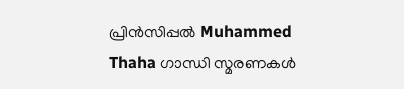പ്രിൻസിപ്പൽ Muhammed Thaha ഗാന്ധി സ്മരണകൾ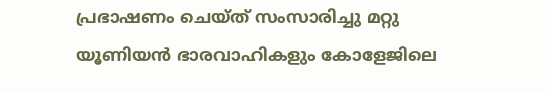പ്രഭാഷണം ചെയ്ത് സംസാരിച്ചു മറ്റു യൂണിയൻ ഭാരവാഹികളും കോളേജിലെ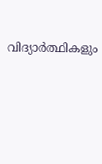വിദ്യാർത്ഥികളും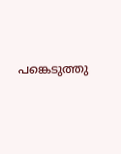പങ്കെടുത്തു